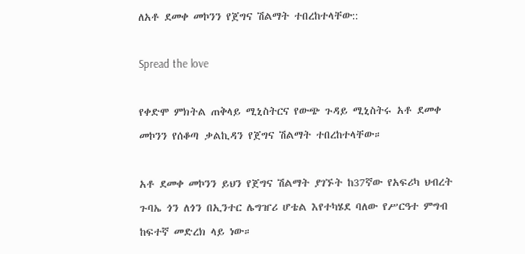ለአቶ ደመቀ መኮንን የጀግና ሽልማት ተበረከተላቸው::

Spread the love

የቀድሞ ምክትል ጠቅላይ ሚኒስትርና የውጭ ጉዳይ ሚኒስትሩ አቶ ደመቀ መኮንን የሰቆጣ ቃልኪዳን የጀግና ሽልማት ተበረከተላቸው።

አቶ ደመቀ መኮንን ይህን የጀግና ሽልማት ያገኙት ከ37ኛው የአፍሪካ ህብረት ጉባኤ ጎን ለጎን በኢንተር ሌግዠሪ ሆቴል እየተካሄደ ባለው የሥርዓተ ምግብ ከፍተኛ መድረክ ላይ ነው።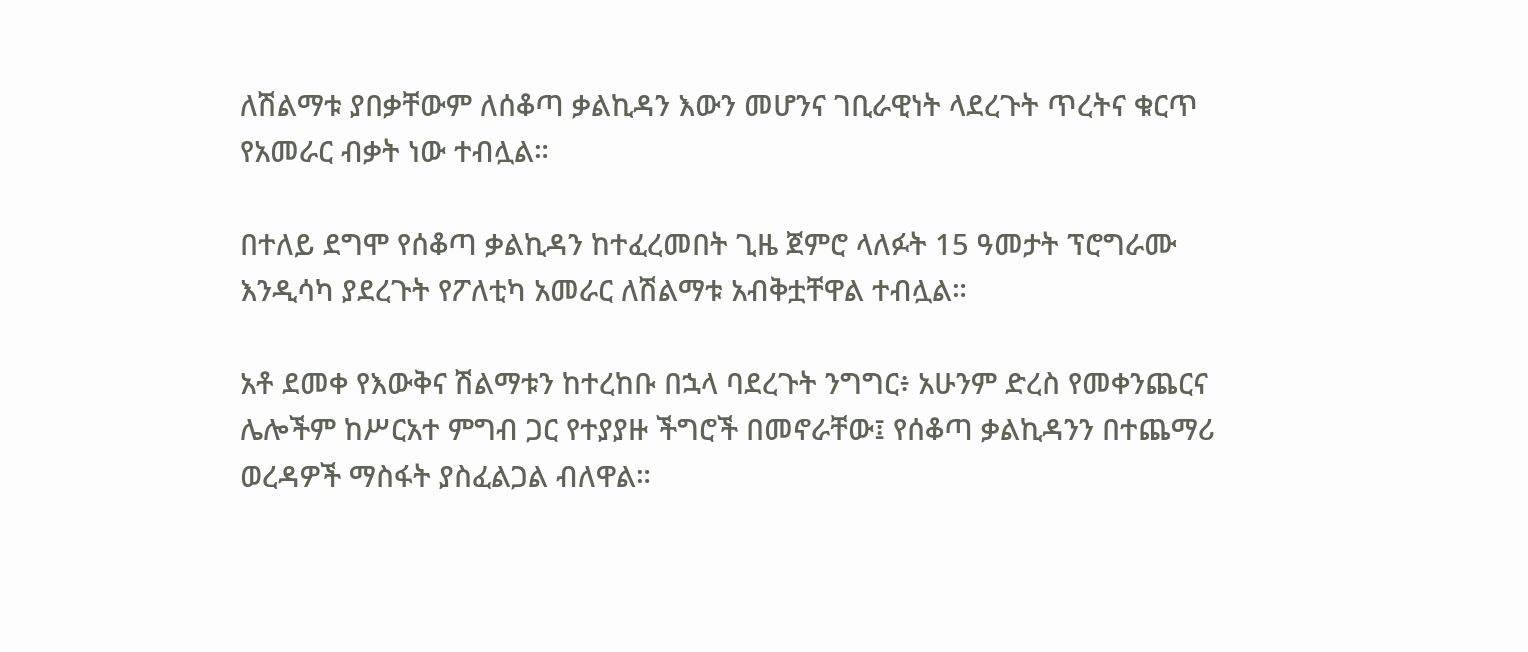ለሽልማቱ ያበቃቸውም ለሰቆጣ ቃልኪዳን እውን መሆንና ገቢራዊነት ላደረጉት ጥረትና ቁርጥ የአመራር ብቃት ነው ተብሏል።

በተለይ ደግሞ የሰቆጣ ቃልኪዳን ከተፈረመበት ጊዜ ጀምሮ ላለፉት 15 ዓመታት ፕሮግራሙ እንዲሳካ ያደረጉት የፖለቲካ አመራር ለሽልማቱ አብቅቷቸዋል ተብሏል።

አቶ ደመቀ የእውቅና ሽልማቱን ከተረከቡ በኋላ ባደረጉት ንግግር፥ አሁንም ድረስ የመቀንጨርና ሌሎችም ከሥርአተ ምግብ ጋር የተያያዙ ችግሮች በመኖራቸው፤ የሰቆጣ ቃልኪዳንን በተጨማሪ ወረዳዎች ማስፋት ያስፈልጋል ብለዋል።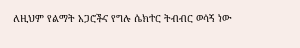ለዚህም የልማት አጋሮችና የግሉ ሴክተር ትብብር ወሳኝ ነው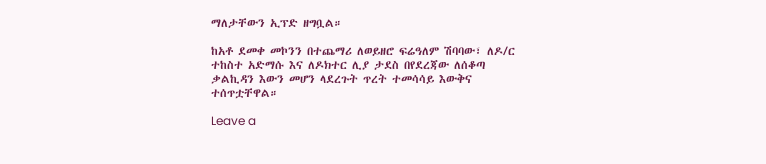ማለታቸውን ኢፕድ ዘግቧል።

ከአቶ ደመቀ መኮንን በተጨማሪ ለወይዘሮ ፍሬዓለም ሽባባው፣ ለዶ/ር ተከስተ አድማሱ እና ለዶክተር ሊያ ታደስ በየደረጃው ለሰቆጣ ቃልኪዳን እውን መሆን ላደረጉት ጥረት ተመሳሳይ እውቅና ተሰጥቷቸዋል።

Leave a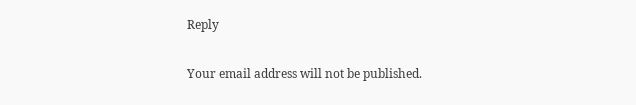Reply

Your email address will not be published.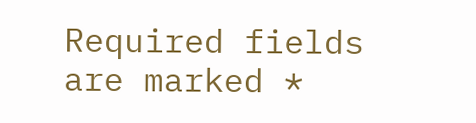Required fields are marked *